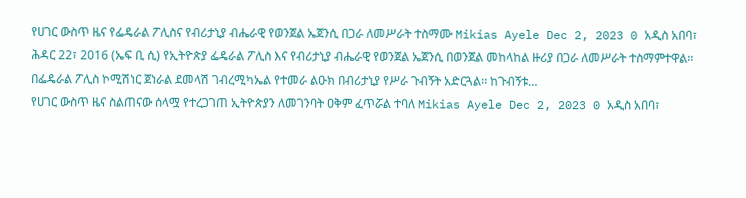የሀገር ውስጥ ዜና የፌዴራል ፖሊስና የብሪታኒያ ብሔራዊ የወንጀል ኤጀንሲ በጋራ ለመሥራት ተስማሙ Mikias Ayele Dec 2, 2023 0 አዲስ አበባ፣ ሕዳር 22፣ 2016 (ኤፍ ቢ ሲ) የኢትዮጵያ ፌዴራል ፖሊስ እና የብሪታኒያ ብሔራዊ የወንጀል ኤጀንሲ በወንጀል መከላከል ዙሪያ በጋራ ለመሥራት ተስማምተዋል፡፡ በፌዴራል ፖሊስ ኮሚሽነር ጀነራል ደመላሽ ገብረሚካኤል የተመራ ልዑክ በብሪታኒያ የሥራ ጉብኝት አድርጓል፡፡ ከጉብኝቱ…
የሀገር ውስጥ ዜና ስልጠናው ሰላሟ የተረጋገጠ ኢትዮጵያን ለመገንባት ዐቅም ፈጥሯል ተባለ Mikias Ayele Dec 2, 2023 0 አዲስ አበባ፣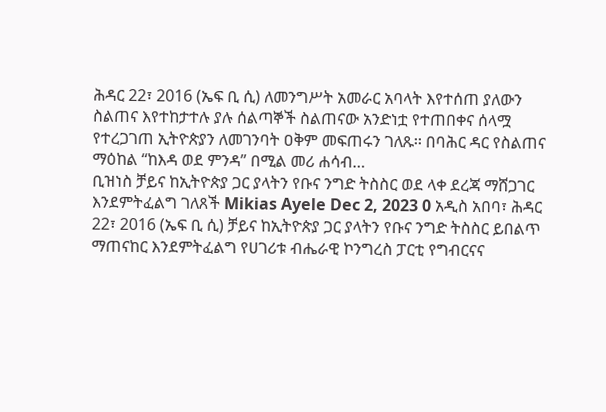ሕዳር 22፣ 2016 (ኤፍ ቢ ሲ) ለመንግሥት አመራር አባላት እየተሰጠ ያለውን ስልጠና እየተከታተሉ ያሉ ሰልጣኞች ስልጠናው አንድነቷ የተጠበቀና ሰላሟ የተረጋገጠ ኢትዮጵያን ለመገንባት ዐቅም መፍጠሩን ገለጹ፡፡ በባሕር ዳር የስልጠና ማዕከል “ከእዳ ወደ ምንዳ” በሚል መሪ ሐሳብ…
ቢዝነስ ቻይና ከኢትዮጵያ ጋር ያላትን የቡና ንግድ ትስስር ወደ ላቀ ደረጃ ማሸጋገር እንደምትፈልግ ገለጸች Mikias Ayele Dec 2, 2023 0 አዲስ አበባ፣ ሕዳር 22፣ 2016 (ኤፍ ቢ ሲ) ቻይና ከኢትዮጵያ ጋር ያላትን የቡና ንግድ ትስስር ይበልጥ ማጠናከር እንደምትፈልግ የሀገሪቱ ብሔራዊ ኮንግረስ ፓርቲ የግብርናና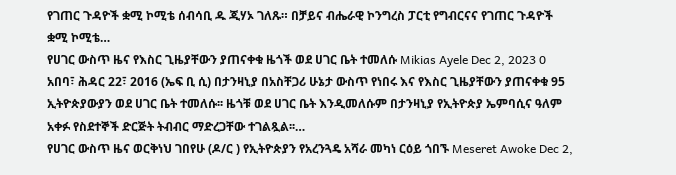የገጠር ጉዳዮች ቋሚ ኮሚቴ ሰብሳቢ ዱ ጂሃኦ ገለጹ። በቻይና ብሔራዊ ኮንግረስ ፓርቲ የግብርናና የገጠር ጉዳዮች ቋሚ ኮሚቴ…
የሀገር ውስጥ ዜና የእስር ጊዜያቸውን ያጠናቀቁ ዜጎች ወደ ሀገር ቤት ተመለሱ Mikias Ayele Dec 2, 2023 0 አበባ፣ ሕዳር 22፣ 2016 (ኤፍ ቢ ሲ) በታንዛኒያ በአስቸጋሪ ሁኔታ ውስጥ የነበሩ እና የእስር ጊዜያቸውን ያጠናቀቁ 95 ኢትዮጵያውያን ወደ ሀገር ቤት ተመለሱ፡፡ ዜጎቹ ወደ ሀገር ቤት እንዲመለሱም በታንዛኒያ የኢትዮጵያ ኤምባሲና ዓለም አቀፉ የስደተኞች ድርጅት ትብብር ማድረጋቸው ተገልጿል፡፡…
የሀገር ውስጥ ዜና ወርቅነህ ገበየሁ (ዶ/ር ) የኢትዮጵያን የአረንጓዴ አሻራ መካነ ርዕይ ጎበኙ Meseret Awoke Dec 2,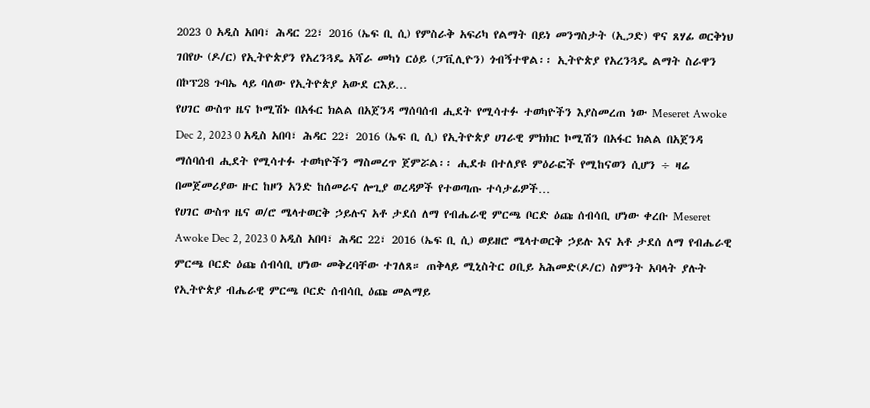2023 0 አዲስ አበባ፣ ሕዳር 22፣ 2016 (ኤፍ ቢ ሲ) የምስራቅ አፍሪካ የልማት በይነ መንግስታት (ኢጋድ) ዋና ጸሃፊ ወርቅነህ ገበየሁ (ዶ/ር) የኢትዮጵያን የአረንጓዴ አሻራ መካነ ርዕይ (ፓቪሊዮን) ጎብኝተዋል፡፡ ኢትዮጵያ የአረንጓዴ ልማት ስራዋን በኮፕ28 ጉባኤ ላይ ባለው የኢትዮጵያ አውደ ርእይ…
የሀገር ውስጥ ዜና ኮሚሽኑ በአፋር ክልል በአጀንዳ ማሰባሰብ ሒደት የሚሳተፉ ተወካዮችን እያስመረጠ ነው Meseret Awoke Dec 2, 2023 0 አዲስ አበባ፣ ሕዳር 22፣ 2016 (ኤፍ ቢ ሲ) የኢትዮጵያ ሀገራዊ ምክክር ኮሚሽን በአፋር ክልል በአጀንዳ ማሰባሰብ ሒደት የሚሳተፉ ተወካዮችን ማስመረጥ ጀምሯል፡፡ ሒደቱ በተለያዩ ምዕራፎች የሚከናወን ሲሆን ÷ ዛሬ በመጀመሪያው ዙር ከዞን አንድ ከሰመራና ሎጊያ ወረዳዎች የተወጣጡ ተሳታፊዎች…
የሀገር ውስጥ ዜና ወ/ሮ ሜላተወርቅ ኃይሉና አቶ ታደሰ ለማ የብሔራዊ ምርጫ ቦርድ ዕጩ ሰብሳቢ ሆነው ቀረቡ Meseret Awoke Dec 2, 2023 0 አዲስ አበባ፣ ሕዳር 22፣ 2016 (ኤፍ ቢ ሲ) ወይዘሮ ሜላተወርቅ ኃይሉ እና አቶ ታደሰ ለማ የብሔራዊ ምርጫ ቦርድ ዕጩ ሰብሳቢ ሆነው መቅረባቸው ተገለጸ። ጠቅላይ ሚኒስትር ዐቢይ አሕመድ(ዶ/ር) ስምንት አባላት ያሉት የኢትዮጵያ ብሔራዊ ምርጫ ቦርድ ሰብሳቢ ዕጩ መልማይ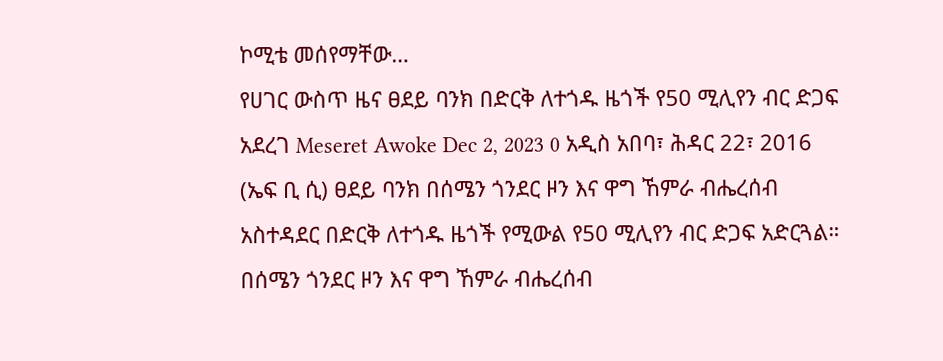ኮሚቴ መሰየማቸው…
የሀገር ውስጥ ዜና ፀደይ ባንክ በድርቅ ለተጎዱ ዜጎች የ50 ሚሊየን ብር ድጋፍ አደረገ Meseret Awoke Dec 2, 2023 0 አዲስ አበባ፣ ሕዳር 22፣ 2016 (ኤፍ ቢ ሲ) ፀደይ ባንክ በሰሜን ጎንደር ዞን እና ዋግ ኸምራ ብሔረሰብ አስተዳደር በድርቅ ለተጎዱ ዜጎች የሚውል የ50 ሚሊየን ብር ድጋፍ አድርጓል። በሰሜን ጎንደር ዞን እና ዋግ ኸምራ ብሔረሰብ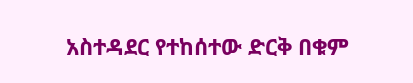አስተዳደር የተከሰተው ድርቅ በቁም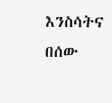እንስሳትና በሰው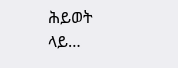ሕይወት ላይ…